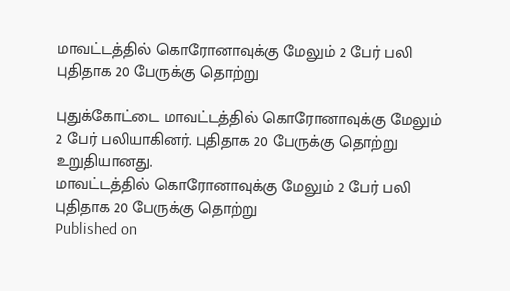மாவட்டத்தில் கொரோனாவுக்கு மேலும் 2 பேர் பலி புதிதாக 20 பேருக்கு தொற்று

புதுக்கோட்டை மாவட்டத்தில் கொரோனாவுக்கு மேலும் 2 பேர் பலியாகினர். புதிதாக 20 பேருக்கு தொற்று உறுதியானது.
மாவட்டத்தில் கொரோனாவுக்கு மேலும் 2 பேர் பலி புதிதாக 20 பேருக்கு தொற்று
Published on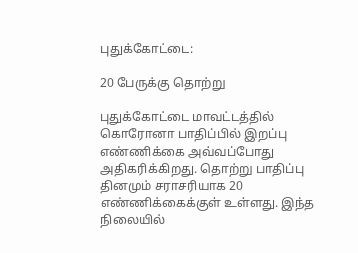புதுக்கோட்டை:

20 பேருக்கு தொற்று

புதுக்கோட்டை மாவட்டத்தில் கொரோனா பாதிப்பில் இறப்பு எண்ணிக்கை அவ்வப்போது அதிகரிக்கிறது. தொற்று பாதிப்பு தினமும் சராசரியாக 20 எண்ணிக்கைக்குள் உள்ளது. இந்த நிலையில்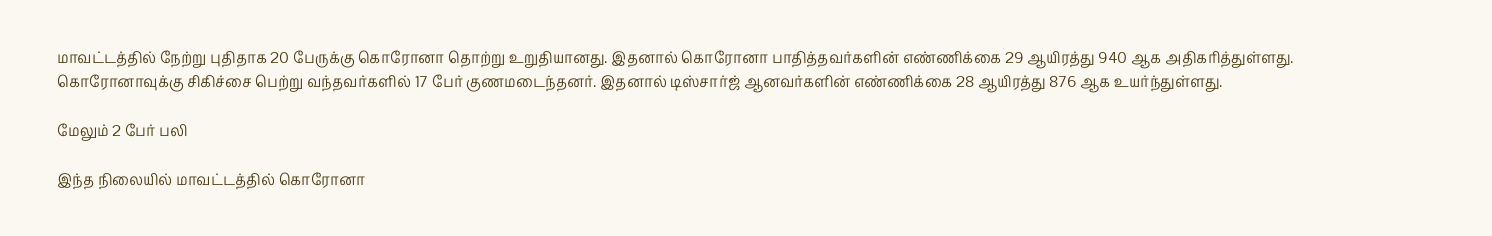மாவட்டத்தில் நேற்று புதிதாக 20 பேருக்கு கொரோனா தொற்று உறுதியானது. இதனால் கொரோனா பாதித்தவர்களின் எண்ணிக்கை 29 ஆயிரத்து 940 ஆக அதிகரித்துள்ளது. கொரோனாவுக்கு சிகிச்சை பெற்று வந்தவர்களில் 17 பேர் குணமடைந்தனர். இதனால் டிஸ்சார்ஜ் ஆனவர்களின் எண்ணிக்கை 28 ஆயிரத்து 876 ஆக உயர்ந்துள்ளது.

மேலும் 2 பேர் பலி

இந்த நிலையில் மாவட்டத்தில் கொரோனா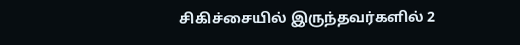சிகிச்சையில் இருந்தவர்களில் 2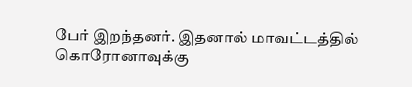பேர் இறந்தனர். இதனால் மாவட்டத்தில் கொரோனாவுக்கு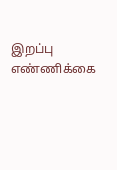இறப்பு எண்ணிக்கை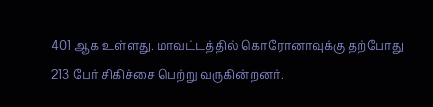401 ஆக உள்ளது. மாவட்டத்தில் கொரோனாவுக்கு தற்போது 213 பேர் சிகிச்சை பெற்று வருகின்றனர்.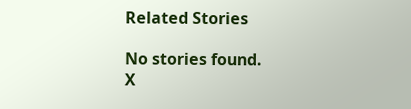Related Stories

No stories found.
X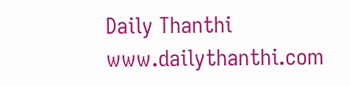Daily Thanthi
www.dailythanthi.com